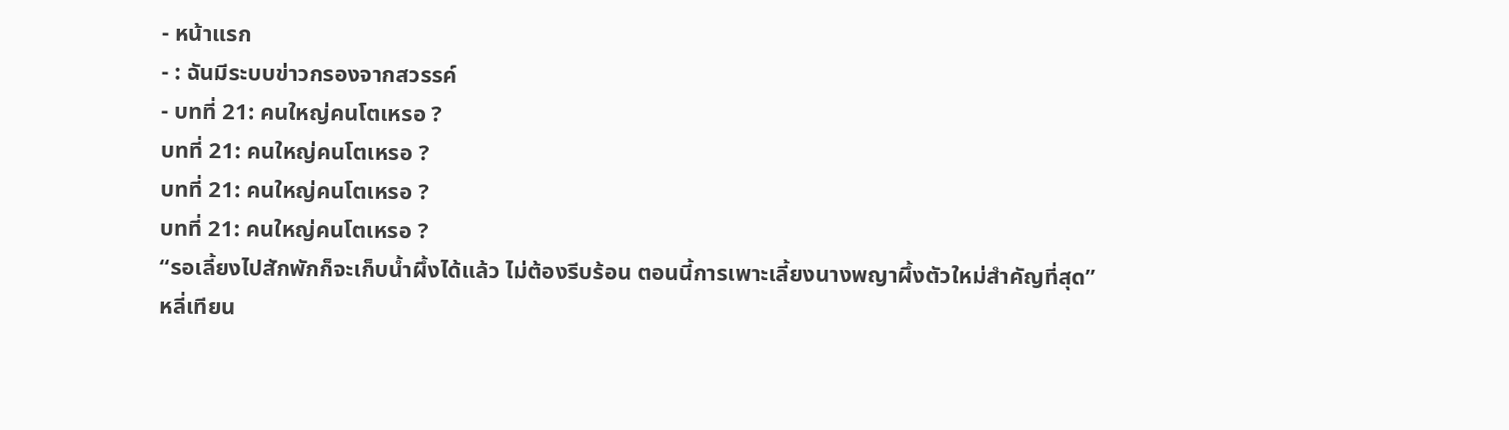- หน้าแรก
- : ฉันมีระบบข่าวกรองจากสวรรค์
- บทที่ 21: คนใหญ่คนโตเหรอ ?
บทที่ 21: คนใหญ่คนโตเหรอ ?
บทที่ 21: คนใหญ่คนโตเหรอ ?
บทที่ 21: คนใหญ่คนโตเหรอ ?
“รอเลี้ยงไปสักพักก็จะเก็บน้ำผึ้งได้แล้ว ไม่ต้องรีบร้อน ตอนนี้การเพาะเลี้ยงนางพญาผึ้งตัวใหม่สำคัญที่สุด”
หลี่เทียน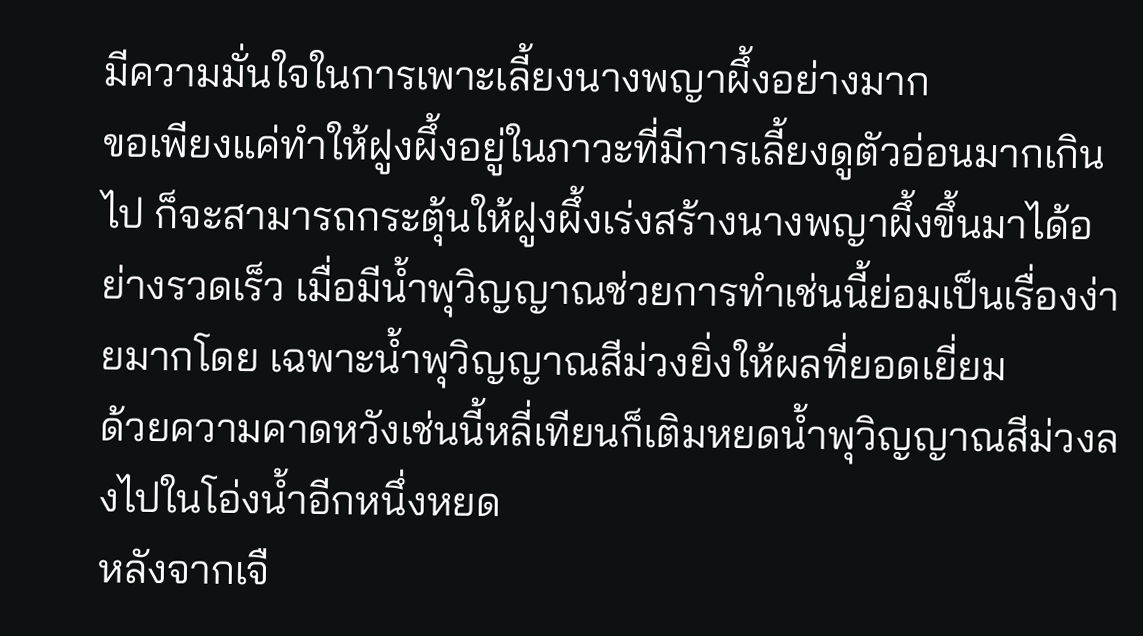มีความมั่นใจในการเพาะเลี้ยงนางพญาผึ้งอย่างมาก
ขอเพียงแค่ทำให้ฝูงผึ้งอยู่ในภาวะที่มีการเลี้ยงดูตัวอ่อนมากเกินไป ก็จะสามารถกระตุ้นให้ฝูงผึ้งเร่งสร้างนางพญาผึ้งขึ้นมาได้อย่างรวดเร็ว เมื่อมีน้ำพุวิญญาณช่วยการทำเช่นนี้ย่อมเป็นเรื่องง่ายมากโดย เฉพาะน้ำพุวิญญาณสีม่วงยิ่งให้ผลที่ยอดเยี่ยม
ด้วยความคาดหวังเช่นนี้หลี่เทียนก็เติมหยดน้ำพุวิญญาณสีม่วงลงไปในโอ่งน้ำอีกหนึ่งหยด
หลังจากเจื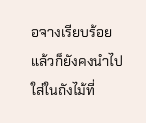อจางเรียบร้อยแล้วก็ยังคงนำไปใส่ในถังไม้ที่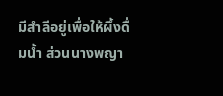มีสำลีอยู่เพื่อให้ผึ้งดื่มน้ำ ส่วนนางพญา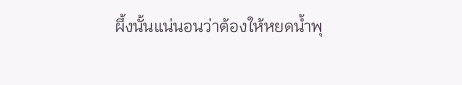ผึ้งนั้นแน่นอนว่าต้องให้หยดน้ำพุ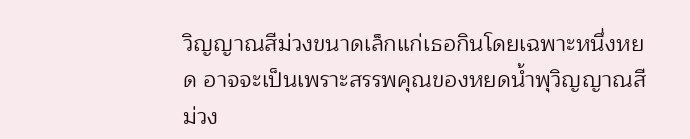วิญญาณสีม่วงขนาดเล็กแก่เธอกินโดยเฉพาะหนึ่งหยด อาจจะเป็นเพราะสรรพคุณของหยดน้ำพุวิญญาณสีม่วง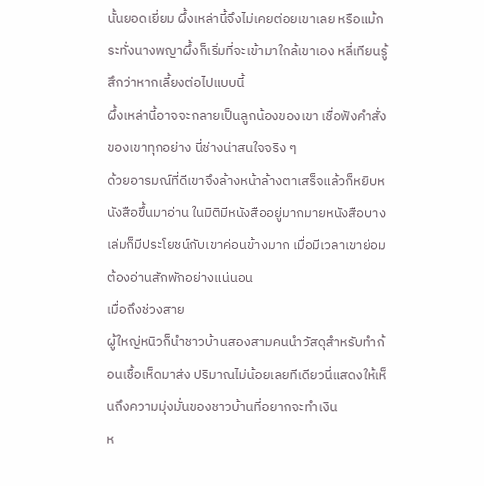นั้นยอดเยี่ยม ผึ้งเหล่านี้จึงไม่เคยต่อยเขาเลย หรือแม้กระทั่งนางพญาผึ้งก็เริ่มที่จะเข้ามาใกล้เขาเอง หลี่เทียนรู้สึกว่าหากเลี้ยงต่อไปแบบนี้
ผึ้งเหล่านี้อาจจะกลายเป็นลูกน้องของเขา เชื่อฟังคำสั่งของเขาทุกอย่าง นี่ช่างน่าสนใจจริง ๆ
ด้วยอารมณ์ที่ดีเขาจึงล้างหน้าล้างตาเสร็จแล้วก็หยิบหนังสือขึ้นมาอ่าน ในมิติมีหนังสืออยู่มากมายหนังสือบางเล่มก็มีประโยชน์กับเขาค่อนข้างมาก เมื่อมีเวลาเขาย่อมต้องอ่านสักพักอย่างแน่นอน
เมื่อถึงช่วงสาย
ผู้ใหญ่หนิวก็นำชาวบ้านสองสามคนนำวัสดุสำหรับทำก้อนเชื้อเห็ดมาส่ง ปริมาณไม่น้อยเลยทีเดียวนี่แสดงให้เห็นถึงความมุ่งมั่นของชาวบ้านที่อยากจะทำเงิน
ห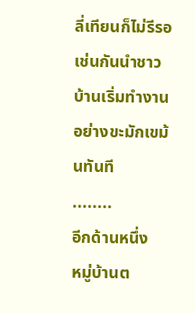ลี่เทียนก็ไม่รีรอเช่นกันนำชาวบ้านเริ่มทำงานอย่างขะมักเขม้นทันที
........
อีกด้านหนึ่ง
หมู่บ้านต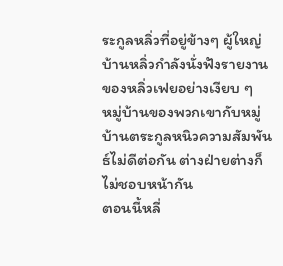ระกูลหลิ่วที่อยู่ข้างๆ ผู้ใหญ่บ้านหลิ่วกำลังนั่งฟังรายงานของหลิ่วเฟยอย่างเงียบ ๆ
หมู่บ้านของพวกเขากับหมู่บ้านตระกูลหนิวความสัมพันธ์ไม่ดีต่อกัน ต่างฝ่ายต่างก็ไม่ชอบหน้ากัน
ตอนนี้หลี่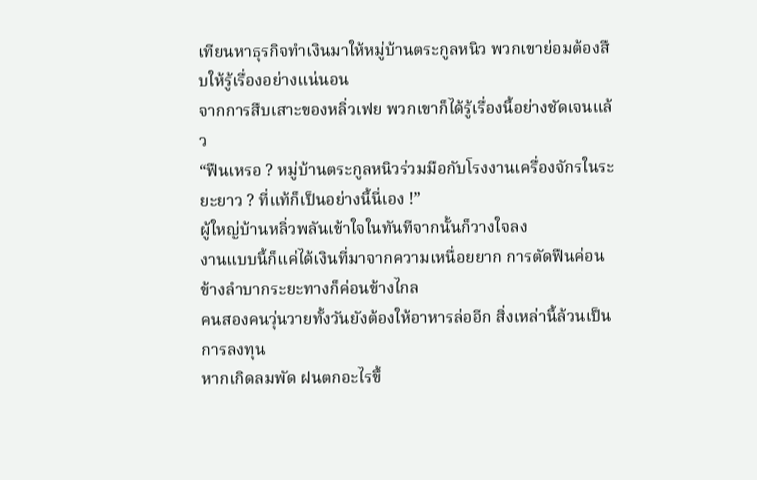เทียนหาธุรกิจทำเงินมาให้หมู่บ้านตระกูลหนิว พวกเขาย่อมต้องสืบให้รู้เรื่องอย่างแน่นอน
จากการสืบเสาะของหลิ่วเฟย พวกเขาก็ได้รู้เรื่องนี้อย่างชัดเจนแล้ว
“ฟืนเหรอ ? หมู่บ้านตระกูลหนิวร่วมมือกับโรงงานเครื่องจักรในระยะยาว ? ที่แท้ก็เป็นอย่างนี้นี่เอง !”
ผู้ใหญ่บ้านหลิ่วพลันเข้าใจในทันทีจากนั้นก็วางใจลง
งานแบบนี้ก็แค่ได้เงินที่มาจากความเหนื่อยยาก การตัดฟืนค่อนข้างลำบากระยะทางก็ค่อนข้างไกล
คนสองคนวุ่นวายทั้งวันยังต้องให้อาหารล่ออีก สิ่งเหล่านี้ล้วนเป็นการลงทุน
หากเกิดลมพัด ฝนตกอะไรขึ้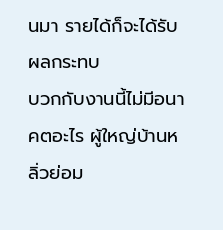นมา รายได้ก็จะได้รับผลกระทบ
บวกกับงานนี้ไม่มีอนาคตอะไร ผู้ใหญ่บ้านหลิ่วย่อม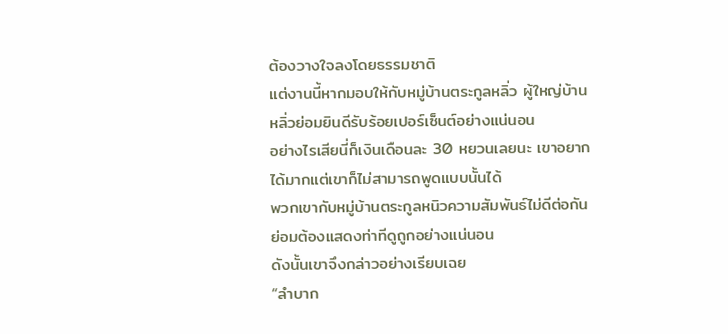ต้องวางใจลงโดยธรรมชาติ
แต่งานนี้หากมอบให้กับหมู่บ้านตระกูลหลิ่ว ผู้ใหญ่บ้านหลิ่วย่อมยินดีรับร้อยเปอร์เซ็นต์อย่างแน่นอน
อย่างไรเสียนี่ก็เงินเดือนละ 30 หยวนเลยนะ เขาอยากได้มากแต่เขาก็ไม่สามารถพูดแบบนั้นได้
พวกเขากับหมู่บ้านตระกูลหนิวความสัมพันธ์ไม่ดีต่อกัน ย่อมต้องแสดงท่าทีดูถูกอย่างแน่นอน
ดังนั้นเขาจึงกล่าวอย่างเรียบเฉย
“ลำบาก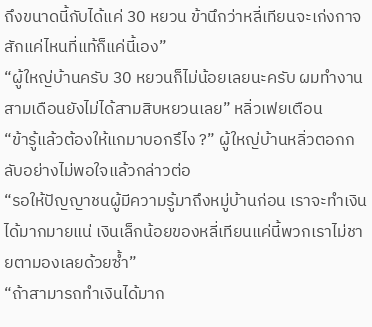ถึงขนาดนี้กับได้แค่ 30 หยวน ข้านึกว่าหลี่เทียนจะเก่งกาจสักแค่ไหนที่แท้ก็แค่นี้เอง”
“ผู้ใหญ่บ้านครับ 30 หยวนก็ไม่น้อยเลยนะครับ ผมทำงานสามเดือนยังไม่ได้สามสิบหยวนเลย” หลิ่วเฟยเตือน
“ข้ารู้แล้วต้องให้แกมาบอกรึไง ?” ผู้ใหญ่บ้านหลิ่วตอกกลับอย่างไม่พอใจแล้วกล่าวต่อ
“รอให้ปัญญาชนผู้มีความรู้มาถึงหมู่บ้านก่อน เราจะทำเงินได้มากมายแน่ เงินเล็กน้อยของหลี่เทียนแค่นี้พวกเราไม่ชายตามองเลยด้วยซ้ำ”
“ถ้าสามารถทำเงินได้มาก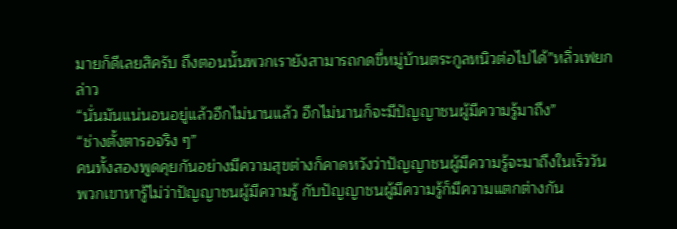มายก็ดีเลยสิครับ ถึงตอนนั้นพวกเรายังสามารถกดขี่หมู่บ้านตระกูลหนิวต่อไปได้”หลิ่วเฟยกล่าว
“นั่นมันแน่นอนอยู่แล้วอีกไม่นานแล้ว อีกไม่นานก็จะมีปัญญาชนผู้มีความรู้มาถึง”
“ช่างตั้งตารอจริง ๆ”
คนทั้งสองพูดคุยกันอย่างมีความสุขต่างก็คาดหวังว่าปัญญาชนผู้มีความรู้จะมาถึงในเร็ววัน
พวกเขาหารู้ไม่ว่าปัญญาชนผู้มีความรู้ กับปัญญาชนผู้มีความรู้ก็มีความแตกต่างกัน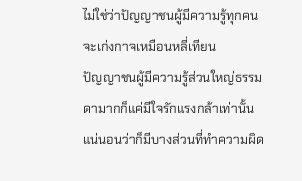ไม่ใช่ว่าปัญญาชนผู้มีความรู้ทุกคนจะเก่งกาจเหมือนหลี่เทียน
ปัญญาชนผู้มีความรู้ส่วนใหญ่ธรรมดามากก็แค่มีใจรักแรงกล้าเท่านั้น
แน่นอนว่าก็มีบางส่วนที่ทำความผิด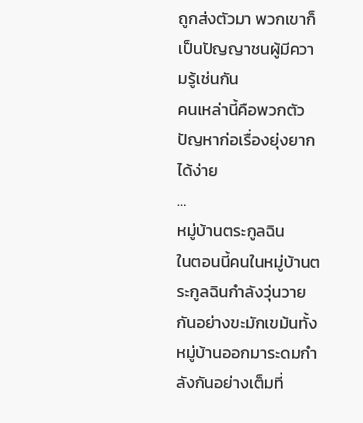ถูกส่งตัวมา พวกเขาก็เป็นปัญญาชนผู้มีความรู้เช่นกัน
คนเหล่านี้คือพวกตัวปัญหาก่อเรื่องยุ่งยากได้ง่าย
…
หมู่บ้านตระกูลฉิน
ในตอนนี้คนในหมู่บ้านตระกูลฉินกำลังวุ่นวายกันอย่างขะมักเขม้นทั้งหมู่บ้านออกมาระดมกำลังกันอย่างเต็มที่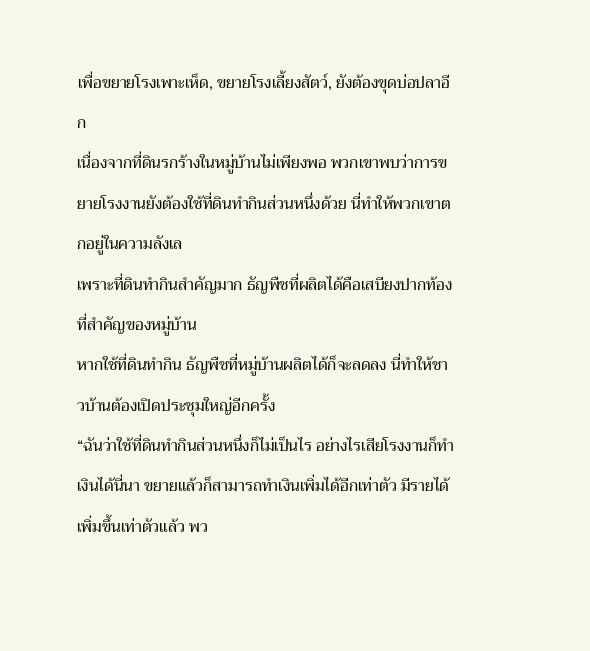เพื่อขยายโรงเพาะเห็ด, ขยายโรงเลี้ยงสัตว์, ยังต้องขุดบ่อปลาอีก
เนื่องจากที่ดินรกร้างในหมู่บ้านไม่เพียงพอ พวกเขาพบว่าการขยายโรงงานยังต้องใช้ที่ดินทำกินส่วนหนึ่งด้วย นี่ทำให้พวกเขาตกอยู่ในความลังเล
เพราะที่ดินทำกินสำคัญมาก ธัญพืชที่ผลิตได้คือเสบียงปากท้องที่สำคัญของหมู่บ้าน
หากใช้ที่ดินทำกิน ธัญพืชที่หมู่บ้านผลิตได้ก็จะลดลง นี่ทำให้ชาวบ้านต้องเปิดประชุมใหญ่อีกครั้ง
“ฉันว่าใช้ที่ดินทำกินส่วนหนึ่งก็ไม่เป็นไร อย่างไรเสียโรงงานก็ทำเงินได้นี่นา ขยายแล้วก็สามารถทำเงินเพิ่มได้อีกเท่าตัว มีรายได้เพิ่มขึ้นเท่าตัวแล้ว พว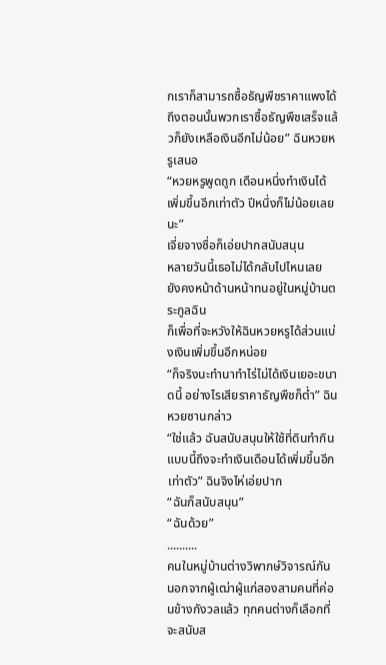กเราก็สามารถซื้อธัญพืชราคาแพงได้ ถึงตอนนั้นพวกเราซื้อธัญพืชเสร็จแล้วก็ยังเหลือเงินอีกไม่น้อย” ฉินหวยหรูเสนอ
“หวยหรูพูดถูก เดือนหนึ่งทำเงินได้เพิ่มขึ้นอีกเท่าตัว ปีหนึ่งก็ไม่น้อยเลยนะ”
เจี่ยจางซื่อก็เอ่ยปากสนับสนุน
หลายวันนี้เธอไม่ได้กลับไปไหนเลย ยังคงหน้าด้านหน้าทนอยู่ในหมู่บ้านตระกูลฉิน
ก็เพื่อที่จะหวังให้ฉินหวยหรูได้ส่วนแบ่งเงินเพิ่มขึ้นอีกหน่อย
“ก็จริงนะทำนาทำไร่ไม่ได้เงินเยอะขนาดนี้ อย่างไรเสียราคาธัญพืชก็ต่ำ” ฉินหวยซานกล่าว
“ใช่แล้ว ฉันสนับสนุนให้ใช้ที่ดินทำกิน แบบนี้ถึงจะทำเงินเดือนได้เพิ่มขึ้นอีกเท่าตัว” ฉินจิงไห่เอ่ยปาก
“ฉันก็สนับสนุน”
“ฉันด้วย”
..........
คนในหมู่บ้านต่างวิพากษ์วิจารณ์กัน นอกจากผู้เฒ่าผู้แก่สองสามคนที่ค่อนข้างกังวลแล้ว ทุกคนต่างก็เลือกที่จะสนับส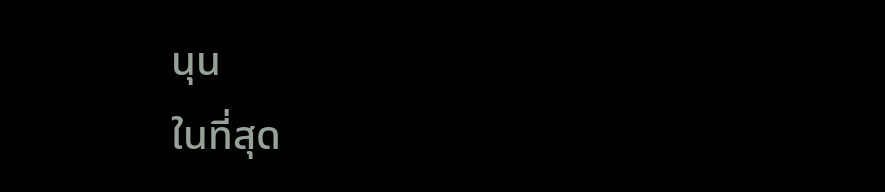นุน
ในที่สุด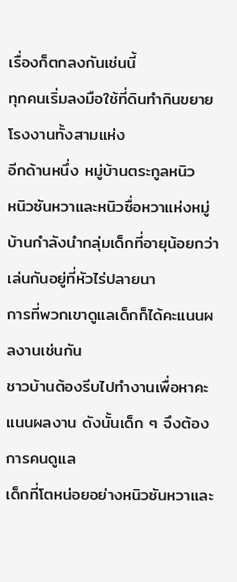เรื่องก็ตกลงกันเช่นนี้
ทุกคนเริ่มลงมือใช้ที่ดินทำกินขยายโรงงานทั้งสามแห่ง
อีกด้านหนึ่ง หมู่บ้านตระกูลหนิว
หนิวซันหวาและหนิวซื่อหวาแห่งหมู่บ้านกำลังนำกลุ่มเด็กที่อายุน้อยกว่าเล่นกันอยู่ที่หัวไร่ปลายนา
การที่พวกเขาดูแลเด็กก็ได้คะแนนผลงานเช่นกัน
ชาวบ้านต้องรีบไปทำงานเพื่อหาคะแนนผลงาน ดังนั้นเด็ก ๆ จึงต้องการคนดูแล
เด็กที่โตหน่อยอย่างหนิวซันหวาและ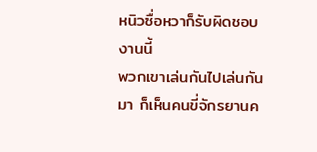หนิวซื่อหวาก็รับผิดชอบงานนี้
พวกเขาเล่นกันไปเล่นกันมา ก็เห็นคนขี่จักรยานค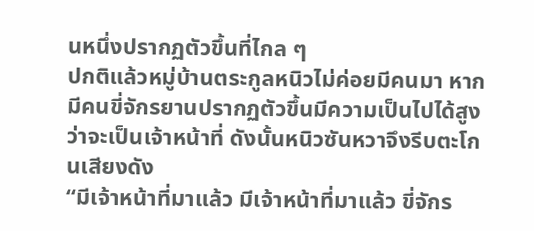นหนึ่งปรากฏตัวขึ้นที่ไกล ๆ
ปกติแล้วหมู่บ้านตระกูลหนิวไม่ค่อยมีคนมา หากมีคนขี่จักรยานปรากฏตัวขึ้นมีความเป็นไปได้สูงว่าจะเป็นเจ้าหน้าที่ ดังนั้นหนิวซันหวาจึงรีบตะโกนเสียงดัง
“มีเจ้าหน้าที่มาแล้ว มีเจ้าหน้าที่มาแล้ว ขี่จักร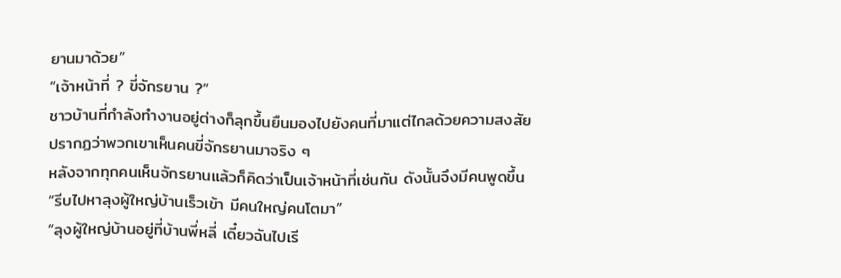ยานมาด้วย”
“เจ้าหน้าที่ ? ขี่จักรยาน ?”
ชาวบ้านที่กำลังทำงานอยู่ต่างก็ลุกขึ้นยืนมองไปยังคนที่มาแต่ไกลด้วยความสงสัย
ปรากฏว่าพวกเขาเห็นคนขี่จักรยานมาจริง ๆ
หลังจากทุกคนเห็นจักรยานแล้วก็คิดว่าเป็นเจ้าหน้าที่เช่นกัน ดังนั้นจึงมีคนพูดขึ้น
“รีบไปหาลุงผู้ใหญ่บ้านเร็วเข้า มีคนใหญ่คนโตมา”
“ลุงผู้ใหญ่บ้านอยู่ที่บ้านพี่หลี่ เดี๋ยวฉันไปเรี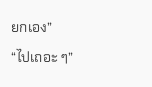ยกเอง”
“ไปเถอะ ๆ”